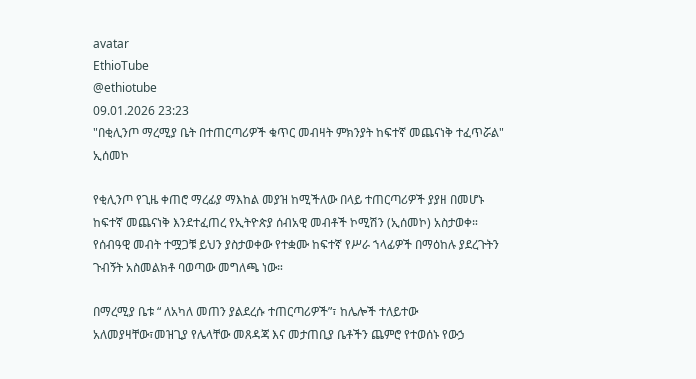avatar
EthioTube
@ethiotube
09.01.2026 23:23
"በቂሊንጦ ማረሚያ ቤት በተጠርጣሪዎች ቁጥር መብዛት ምክንያት ከፍተኛ መጨናነቅ ተፈጥሯል" ኢሰመኮ

የቂሊንጦ የጊዜ ቀጠሮ ማረፊያ ማእከል መያዝ ከሚችለው በላይ ተጠርጣሪዎች ያያዘ በመሆኑ ከፍተኛ መጨናነቅ እንደተፈጠረ የኢትዮጵያ ሰብአዊ መብቶች ኮሚሽን (ኢሰመኮ) አስታወቀ። የሰብዓዊ መብት ተሟጋቹ ይህን ያስታወቀው የተቋሙ ከፍተኛ የሥራ ኀላፊዎች በማዕከሉ ያደረጉትን ጉብኝት አስመልክቶ ባወጣው መግለጫ ነው።

በማረሚያ ቤቱ “ ለአካለ መጠን ያልደረሱ ተጠርጣሪዎች”፣ ከሌሎች ተለይተው አለመያዛቸው፣መዝጊያ የሌላቸው መጸዳጃ እና መታጠቢያ ቤቶችን ጨምሮ የተወሰኑ የውኃ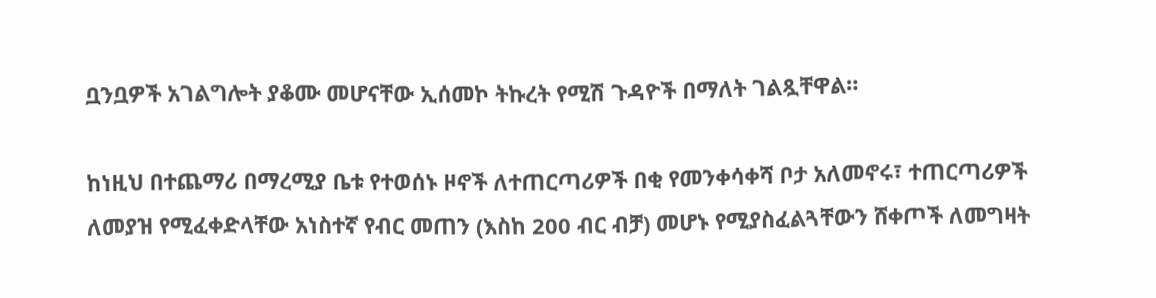ቧንቧዎች አገልግሎት ያቆሙ መሆናቸው ኢሰመኮ ትኩረት የሚሽ ጉዳዮች በማለት ገልጿቸዋል።

ከነዚህ በተጨማሪ በማረሚያ ቤቱ የተወሰኑ ዞኖች ለተጠርጣሪዎች በቂ የመንቀሳቀሻ ቦታ አለመኖሩ፣ ተጠርጣሪዎች ለመያዝ የሚፈቀድላቸው አነስተኛ የብር መጠን (እስከ 200 ብር ብቻ) መሆኑ የሚያስፈልጓቸውን ሸቀጦች ለመግዛት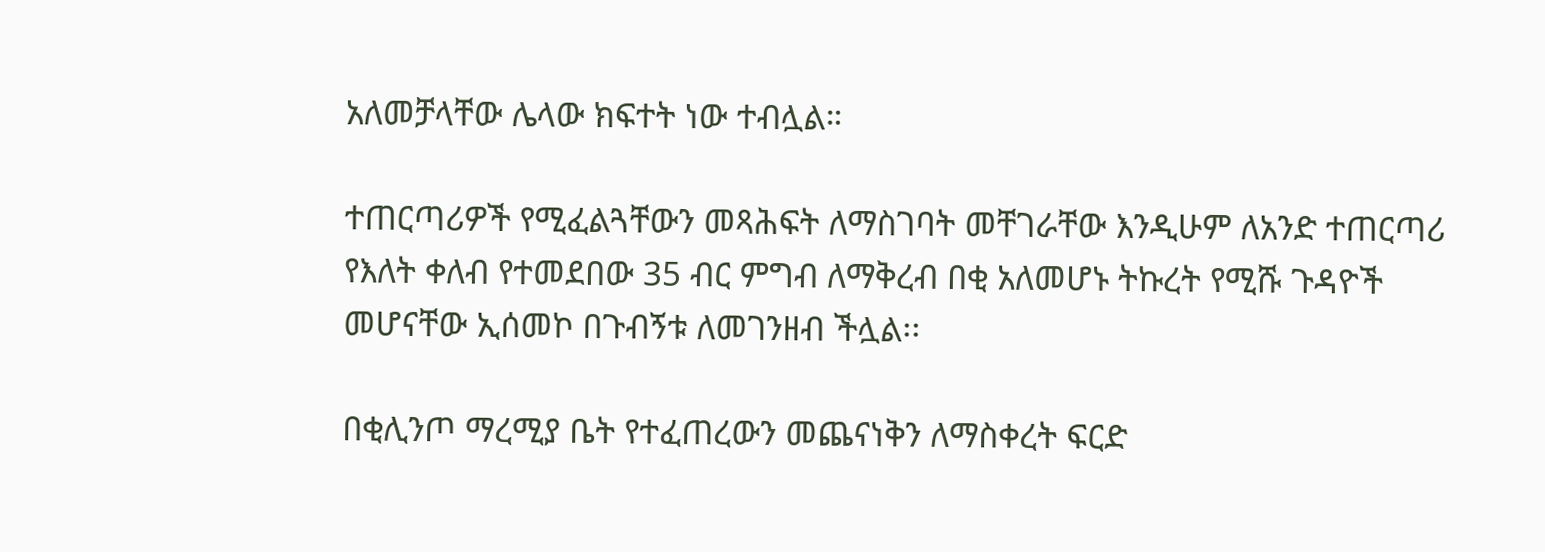አለመቻላቸው ሌላው ክፍተት ነው ተብሏል።

ተጠርጣሪዎች የሚፈልጓቸውን መጻሕፍት ለማስገባት መቸገራቸው እንዲሁም ለአንድ ተጠርጣሪ የእለት ቀለብ የተመደበው 35 ብር ምግብ ለማቅረብ በቂ አለመሆኑ ትኩረት የሚሹ ጉዳዮች መሆናቸው ኢሰመኮ በጉብኝቱ ለመገንዘብ ችሏል፡፡

በቂሊንጦ ማረሚያ ቤት የተፈጠረውን መጨናነቅን ለማስቀረት ፍርድ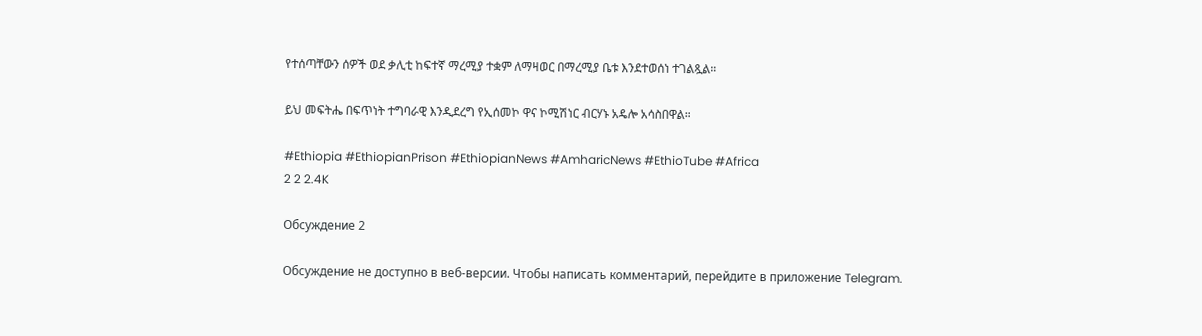የተሰጣቸውን ሰዎች ወደ ቃሊቲ ከፍተኛ ማረሚያ ተቋም ለማዛወር በማረሚያ ቤቱ እንደተወሰነ ተገልጿል።

ይህ መፍትሔ በፍጥነት ተግባራዊ እንዲደረግ የኢሰመኮ ዋና ኮሚሽነር ብርሃኑ አዴሎ አሳስበዋል።

#Ethiopia #EthiopianPrison #EthiopianNews #AmharicNews #EthioTube #Africa
2 2 2.4K

Обсуждение 2

Обсуждение не доступно в веб-версии. Чтобы написать комментарий, перейдите в приложение Telegram.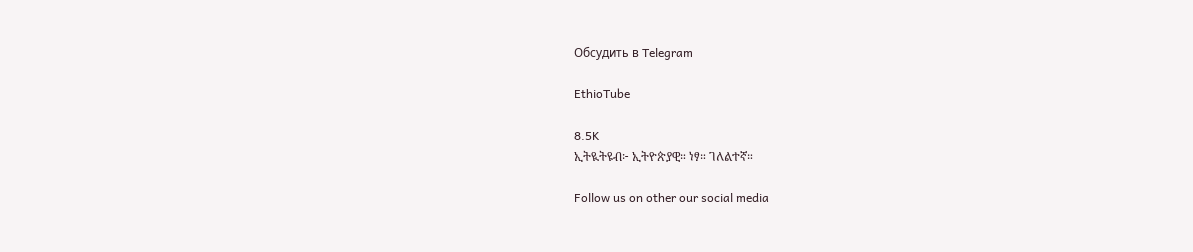Обсудить в Telegram

EthioTube

8.5K
ኢትዪትዩብ፦ ኢትዮጵያዊ። ነፃ። ገለልተኛ።

Follow us on other our social media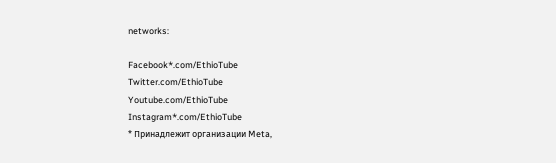networks:

Facebook*.com/EthioTube
Twitter.com/EthioTube
Youtube.com/EthioTube
Instagram*.com/EthioTube
* Принадлежит организации Meta,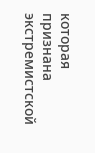которая признана экстремистской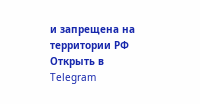и запрещена на территории РФ
Открыть в Telegram